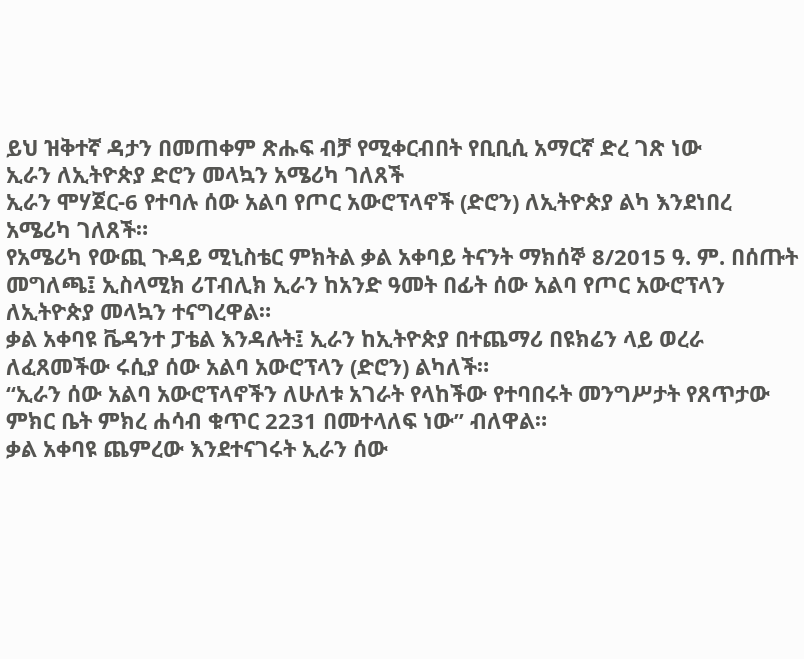ይህ ዝቅተኛ ዳታን በመጠቀም ጽሑፍ ብቻ የሚቀርብበት የቢቢሲ አማርኛ ድረ ገጽ ነው
ኢራን ለኢትዮጵያ ድሮን መላኳን አሜሪካ ገለጸች
ኢራን ሞሃጀር-6 የተባሉ ሰው አልባ የጦር አውሮፕላኖች (ድሮን) ለኢትዮጵያ ልካ እንደነበረ አሜሪካ ገለጸች።
የአሜሪካ የውጪ ጉዳይ ሚኒስቴር ምክትል ቃል አቀባይ ትናንት ማክሰኞ 8/2015 ዓ. ም. በሰጡት መግለጫ፤ ኢስላሚክ ሪፐብሊክ ኢራን ከአንድ ዓመት በፊት ሰው አልባ የጦር አውሮፕላን ለኢትዮጵያ መላኳን ተናግረዋል።
ቃል አቀባዩ ቬዳንተ ፓቴል እንዳሉት፤ ኢራን ከኢትዮጵያ በተጨማሪ በዩክሬን ላይ ወረራ ለፈጸመችው ሩሲያ ሰው አልባ አውሮፕላን (ድሮን) ልካለች።
“ኢራን ሰው አልባ አውሮፕላኖችን ለሁለቱ አገራት የላከችው የተባበሩት መንግሥታት የጸጥታው ምክር ቤት ምክረ ሐሳብ ቁጥር 2231 በመተላለፍ ነው” ብለዋል።
ቃል አቀባዩ ጨምረው እንደተናገሩት ኢራን ሰው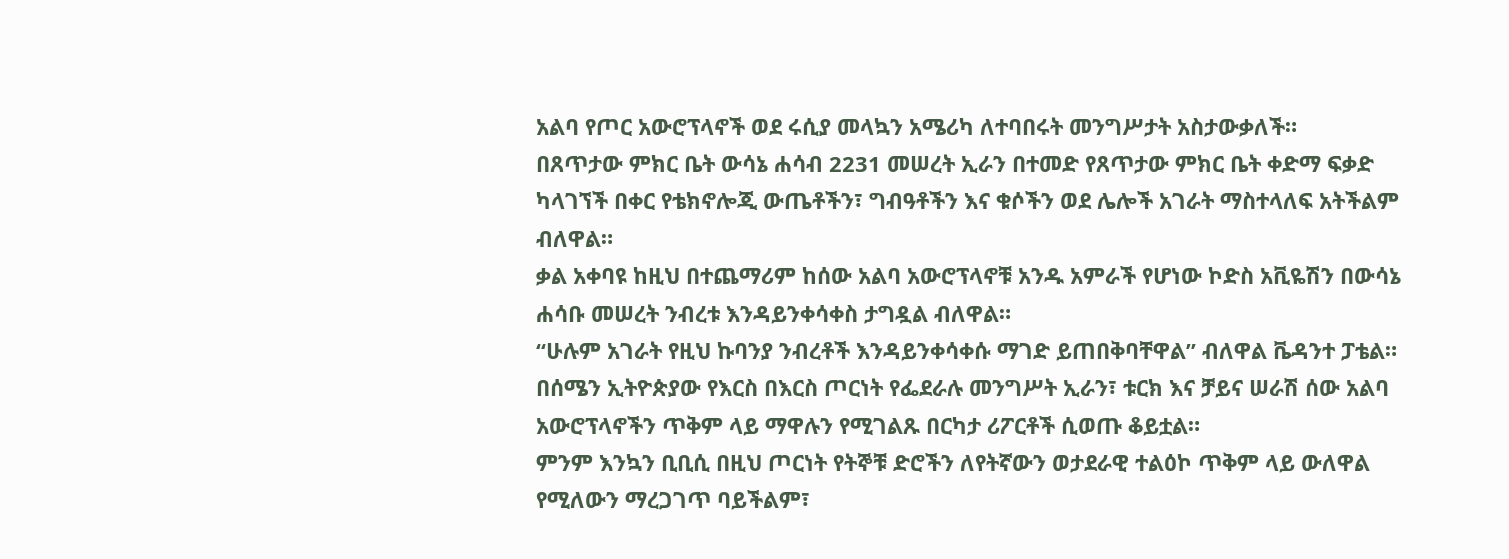አልባ የጦር አውሮፕላኖች ወደ ሩሲያ መላኳን አሜሪካ ለተባበሩት መንግሥታት አስታውቃለች።
በጸጥታው ምክር ቤት ውሳኔ ሐሳብ 2231 መሠረት ኢራን በተመድ የጸጥታው ምክር ቤት ቀድማ ፍቃድ ካላገኘች በቀር የቴክኖሎጂ ውጤቶችን፣ ግብዓቶችን እና ቁሶችን ወደ ሌሎች አገራት ማስተላለፍ አትችልም ብለዋል።
ቃል አቀባዩ ከዚህ በተጨማሪም ከሰው አልባ አውሮፕላኖቹ አንዱ አምራች የሆነው ኮድስ አቪዬሽን በውሳኔ ሐሳቡ መሠረት ንብረቱ እንዳይንቀሳቀስ ታግዷል ብለዋል።
“ሁሉም አገራት የዚህ ኩባንያ ንብረቶች እንዳይንቀሳቀሱ ማገድ ይጠበቅባቸዋል” ብለዋል ቬዳንተ ፓቴል።
በሰሜን ኢትዮጵያው የእርስ በእርስ ጦርነት የፌደራሉ መንግሥት ኢራን፣ ቱርክ እና ቻይና ሠራሽ ሰው አልባ አውሮፕላኖችን ጥቅም ላይ ማዋሉን የሚገልጹ በርካታ ሪፖርቶች ሲወጡ ቆይቷል።
ምንም እንኳን ቢቢሲ በዚህ ጦርነት የትኞቹ ድሮችን ለየትኛውን ወታደራዊ ተልዕኮ ጥቅም ላይ ውለዋል የሚለውን ማረጋገጥ ባይችልም፣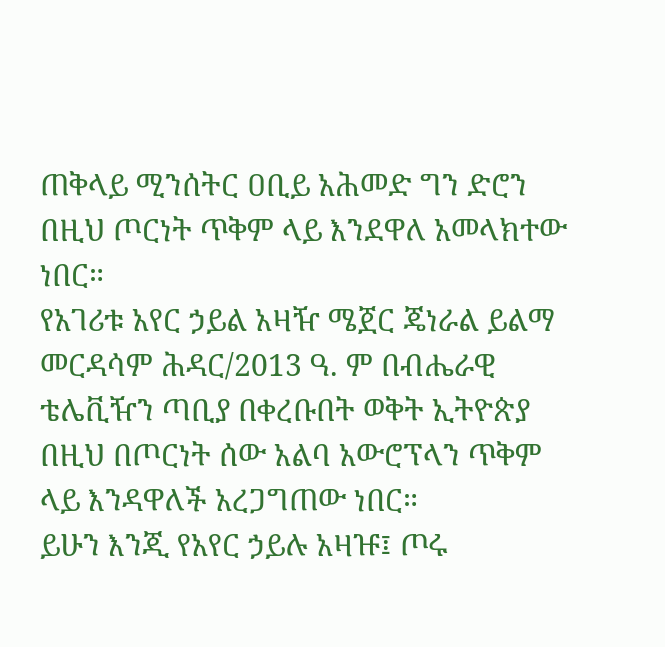ጠቅላይ ሚንሰትር ዐቢይ አሕመድ ግን ድሮን በዚህ ጦርነት ጥቅም ላይ እንደዋለ አመላክተው ነበር።
የአገሪቱ አየር ኃይል አዛዥ ሜጀር ጄነራል ይልማ መርዳሳም ሕዳር/2013 ዓ. ም በብሔራዊ ቴሌቪዥን ጣቢያ በቀረቡበት ወቅት ኢትዮጵያ በዚህ በጦርነት ሰው አልባ አውሮፕላን ጥቅም ላይ እንዳዋለች አረጋግጠው ነበር።
ይሁን እንጂ የአየር ኃይሉ አዛዡ፤ ጦሩ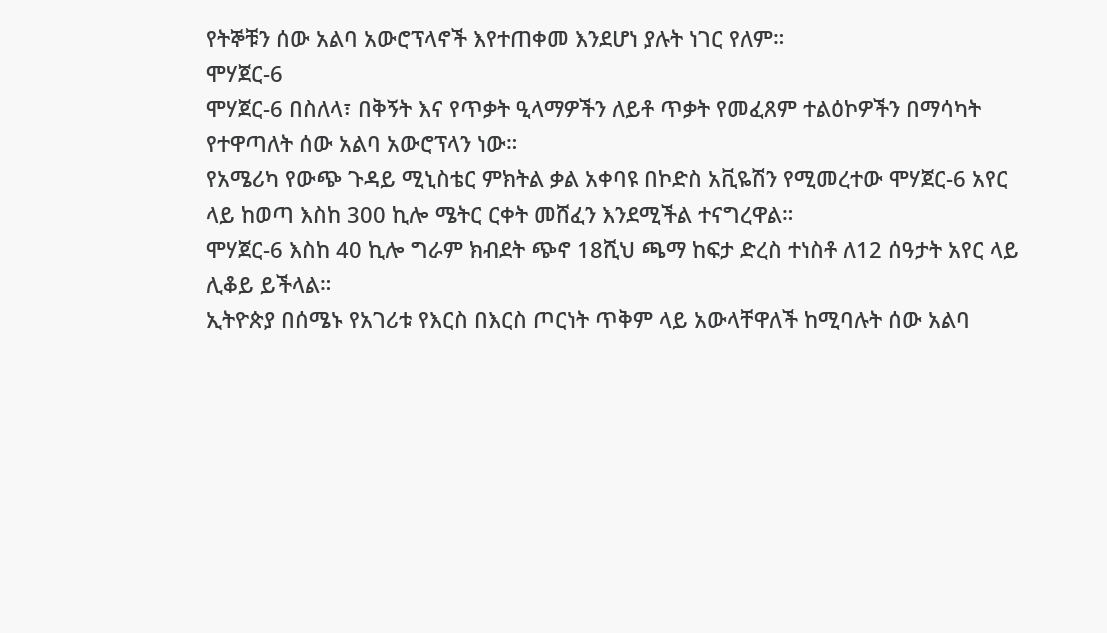የትኞቹን ሰው አልባ አውሮፕላኖች እየተጠቀመ እንደሆነ ያሉት ነገር የለም።
ሞሃጀር-6
ሞሃጀር-6 በስለላ፣ በቅኝት እና የጥቃት ዒላማዎችን ለይቶ ጥቃት የመፈጸም ተልዕኮዎችን በማሳካት የተዋጣለት ሰው አልባ አውሮፕላን ነው።
የአሜሪካ የውጭ ጉዳይ ሚኒስቴር ምክትል ቃል አቀባዩ በኮድስ አቪዬሽን የሚመረተው ሞሃጀር-6 አየር ላይ ከወጣ እስከ 300 ኪሎ ሜትር ርቀት መሸፈን እንደሚችል ተናግረዋል።
ሞሃጀር-6 እስከ 40 ኪሎ ግራም ክብደት ጭኖ 18ሺህ ጫማ ከፍታ ድረስ ተነስቶ ለ12 ሰዓታት አየር ላይ ሊቆይ ይችላል።
ኢትዮጵያ በሰሜኑ የአገሪቱ የእርስ በእርስ ጦርነት ጥቅም ላይ አውላቸዋለች ከሚባሉት ሰው አልባ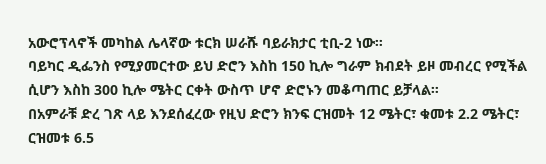አውሮፕላኖች መካከል ሌላኛው ቱርክ ሠራሹ ባይራክታር ቲቢ-2 ነው።
ባይካር ዲፌንስ የሚያመርተው ይህ ድሮን እስከ 150 ኪሎ ግራም ክብደት ይዞ መብረር የሚችል ሲሆን እስከ 300 ኪሎ ሜትር ርቀት ውስጥ ሆኖ ድሮኑን መቆጣጠር ይቻላል።
በአምራቹ ድረ ገጽ ላይ እንደሰፈረው የዚህ ድሮን ክንፍ ርዝመት 12 ሜትር፣ ቁመቱ 2.2 ሜትር፣ ርዝመቱ 6.5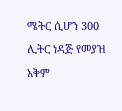ሜትር ሲሆን 300 ሊትር ነዳጅ የመያዝ አቅም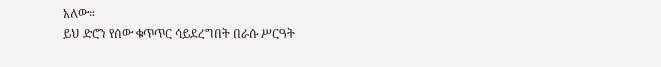አለው።
ይህ ድሮን የሰው ቁጥጥር ሳይደረግበት በራሱ ሥርዓት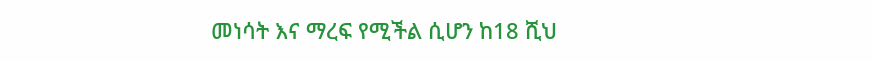መነሳት እና ማረፍ የሚችል ሲሆን ከ18 ሺህ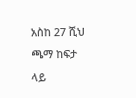አስከ 27 ሺህ ጫማ ከፍታ ላይ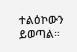ተልዕኮውን ይወጣል።